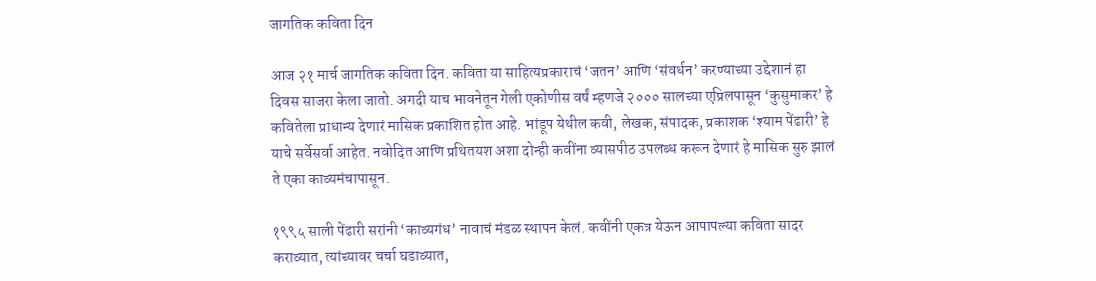जागतिक कविता दिन

आज २१ मार्च जागतिक कविता दिन. कविता या साहित्यप्रकाराचं ‘जतन’ आणि ‘संवर्धन’ करण्याच्या उद्देशानं हा दिवस साजरा केला जातो. अगदी याच भावनेतून गेली एकोणीस वर्षं म्हणजे २००० सालच्या एप्रिलपासून ‘कुसुमाकर’ हे कवितेला प्राधान्य देणारं मासिक प्रकाशित होत आहे. भांडूप येथील कवी, लेखक, संपादक, प्रकाशक ‘श्याम पेंढारी’ हे याचे सर्वेसर्वा आहेत. नवोदित आणि प्रथितयश अशा दोन्ही कवींना व्यासपीठ उपलब्ध करून देणारं हे मासिक सुरु झालं ते एका काव्यमंचापासून.

१९९५ साली पेंढारी सरांनी ‘काव्यगंध’ नावाचं मंडळ स्थापन केलं. कवींनी एकत्र येऊन आपापल्या कविता सादर कराव्यात, त्यांच्यावर चर्चा घडाव्यात,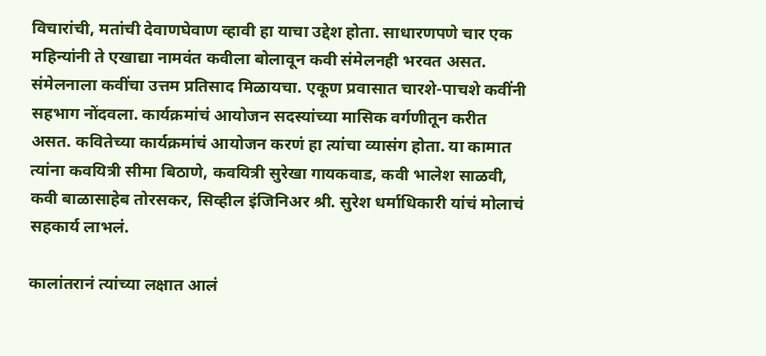विचारांची, मतांची देवाणघेवाण व्हावी हा याचा उद्देश होता. साधारणपणे चार एक महिन्यांनी ते एखाद्या नामवंत कवीला बोलावून कवी संमेलनही भरवत असत. संमेलनाला कवींचा उत्तम प्रतिसाद मिळायचा. एकूण प्रवासात चारशे-पाचशे कवींनी सहभाग नोंदवला. कार्यक्रमांचं आयोजन सदस्यांच्या मासिक वर्गणीतून करीत असत. कवितेच्या कार्यक्रमांचं आयोजन करणं हा त्यांचा व्यासंग होता. या कामात त्यांना कवयित्री सीमा बिठाणे, कवयित्री सुरेखा गायकवाड, कवी भालेश साळवी, कवी बाळासाहेब तोरसकर, सिव्हील इंजिनिअर श्री. सुरेश धर्माधिकारी यांचं मोलाचं सहकार्य लाभलं.

कालांतरानं त्यांच्या लक्षात आलं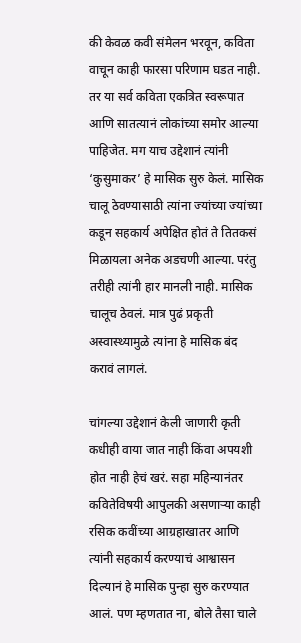की केवळ कवी संमेलन भरवून, कविता वाचून काही फारसा परिणाम घडत नाही. तर या सर्व कविता एकत्रित स्वरूपात आणि सातत्यानं लोकांच्या समोर आल्या पाहिजेत. मग याच उद्देशानं त्यांनी ‘कुसुमाकर’ हे मासिक सुरु केलं. मासिक चालू ठेवण्यासाठी त्यांना ज्यांच्या ज्यांच्या कडून सहकार्य अपेक्षित होतं ते तितकसं मिळायला अनेक अडचणी आल्या. परंतु तरीही त्यांनी हार मानली नाही. मासिक चालूच ठेवलं. मात्र पुढं प्रकृती अस्वास्थ्यामुळे त्यांना हे मासिक बंद करावं लागलं.

चांगल्या उद्देशानं केली जाणारी कृती कधीही वाया जात नाही किंवा अपयशी होत नाही हेचं खरं. सहा महिन्यानंतर कवितेविषयी आपुलकी असणाऱ्या काही रसिक कवींच्या आग्रहाखातर आणि त्यांनी सहकार्य करण्याचं आश्वासन दिल्यानं हे मासिक पुन्हा सुरु करण्यात आलं. पण म्हणतात ना, बोले तैसा चाले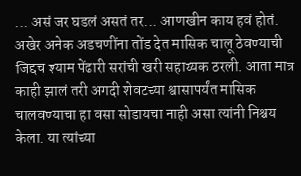... असं जर घडलं असतं तर... आणखीन काय हवं होतं. अखेर अनेक अडचणींना तोंड देत मासिक चालू ठेवण्याची जिद्दच श्याम पेंढारी सरांची खरी सहाय्यक ठरली. आता मात्र काही झालं तरी अगदी शेवटच्या श्वासापर्यंत मासिक चालवण्याचा हा वसा सोडायचा नाही असा त्यांनी निश्चय केला. या त्यांच्या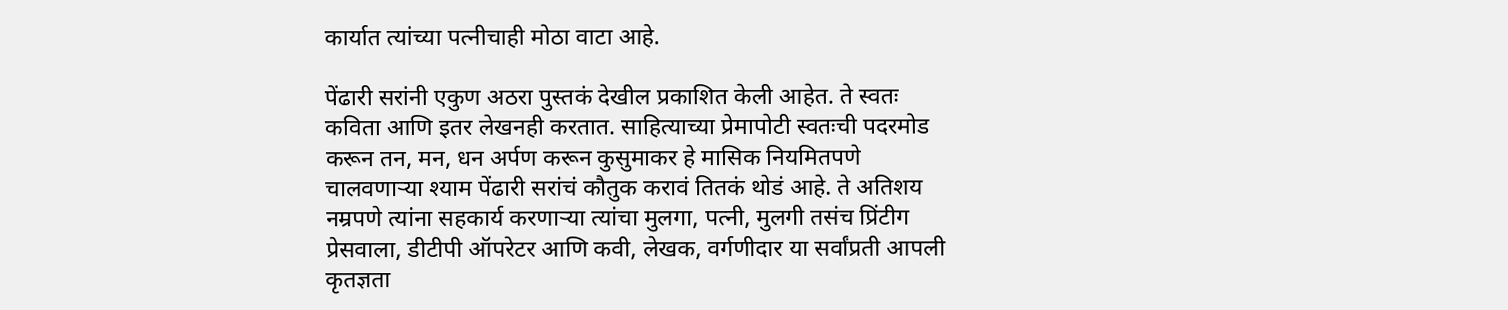कार्यात त्यांच्या पत्नीचाही मोठा वाटा आहे.

पेंढारी सरांनी एकुण अठरा पुस्तकं देखील प्रकाशित केली आहेत. ते स्वतः कविता आणि इतर लेखनही करतात. साहित्याच्या प्रेमापोटी स्वतःची पदरमोड करून तन, मन, धन अर्पण करून कुसुमाकर हे मासिक नियमितपणे चालवणाऱ्या श्याम पेंढारी सरांचं कौतुक करावं तितकं थोडं आहे. ते अतिशय नम्रपणे त्यांना सहकार्य करणाऱ्या त्यांचा मुलगा, पत्नी, मुलगी तसंच प्रिंटीग प्रेसवाला, डीटीपी ऑपरेटर आणि कवी, लेखक, वर्गणीदार या सर्वांप्रती आपली कृतज्ञता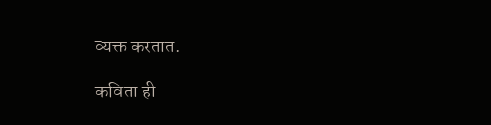व्यक्त करतात.

कविता ही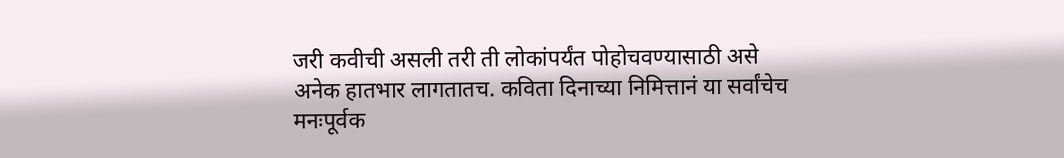जरी कवीची असली तरी ती लोकांपर्यंत पोहोचवण्यासाठी असे अनेक हातभार लागतातच. कविता दिनाच्या निमित्तानं या सर्वांचेच मनःपूर्वक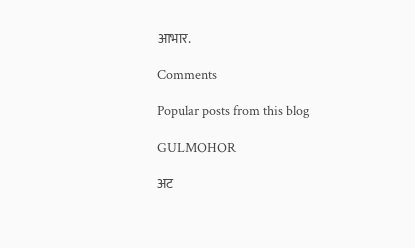आभार.

Comments

Popular posts from this blog

GULMOHOR

अट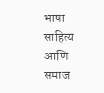भाषा साहित्य आणि समाज